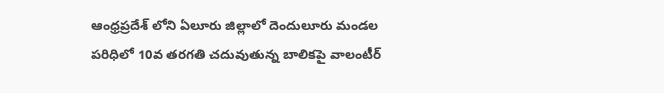ఆంధ్రప్రదేశ్ లోని ఏలూరు జిల్లాలో దెందులూరు మండల పరిధిలో 10వ తరగతి చదువుతున్న బాలికపై వాలంటీర్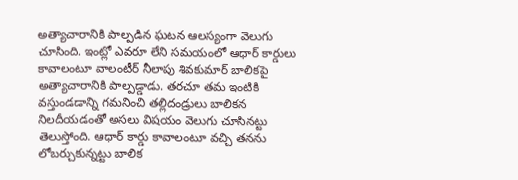అత్యాచారానికి పాల్పడిన ఘటన ఆలస్యంగా వెలుగు చూసింది. ఇంట్లో ఎవరూ లేని సమయంలో ఆధార్ కార్డులు కావాలంటూ వాలంటీర్ నీలాపు శివకుమార్ బాలికపై అత్యాచారానికి పాల్పడ్డాడు. తరచూ తమ ఇంటికి వస్తుండడాన్ని గమనించి తల్లిదండ్రులు బాలికన నిలదీయడంతో అసలు విషయం వెలుగు చూసినట్టు తెలుస్తోంది. ఆధార్ కార్డు కావాలంటూ వచ్చి తనను లోబర్చుకున్నట్టు బాలిక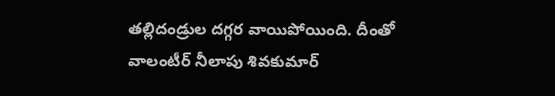తల్లిదండ్రుల దగ్గర వాయిపోయింది. దీంతో వాలంటీర్ నీలాపు శివకుమార్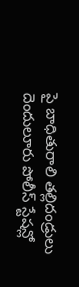పై బాధితురాలి తల్లిదండ్రులు దెందులూరు పోలీస్ స్టేషన్లో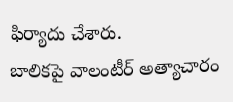ఫిర్యాదు చేశారు.
బాలికపై వాలంటీర్ అత్యాచారం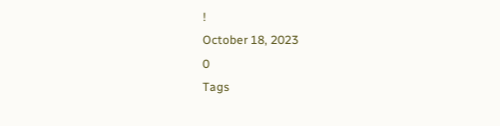!
October 18, 2023
0
Tags